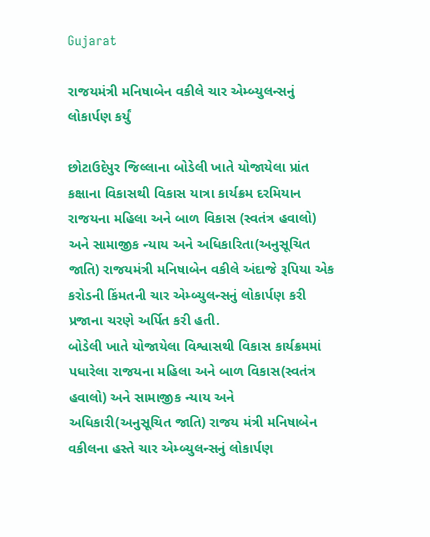Gujarat

રાજયમંત્રી મનિષાબેન વકીલે ચાર એમ્બ્યુલન્સનું લોકાર્પણ કર્યું

છોટાઉદેપુર જિલ્લાના બોડેલી ખાતે યોજાયેલા પ્રાંત કક્ષાના વિકાસથી વિકાસ યાત્રા કાર્યક્રમ દરમિયાન રાજયના મહિલા અને બાળ વિકાસ (સ્વતંત્ર હવાલો) અને સામાજીક ન્યાય અને અધિકારિતા(અનુસૂચિત જાતિ) રાજયમંત્રી મનિષાબેન વકીલે અંદાજે રૂપિયા એક કરોડની કિંમતની ચાર એમ્બ્યુલન્સનું લોકાર્પણ કરી પ્રજાના ચરણે અર્પિત કરી હતી.
બોડેલી ખાતે યોજાયેલા વિશ્વાસથી વિકાસ કાર્યક્રમમાં પધારેલા રાજયના મહિલા અને બાળ વિકાસ(સ્વતંત્ર હવાલો) અને સામાજીક ન્યાય અને અધિકારી(અનુસૂચિત જાતિ) રાજય મંત્રી મનિષાબેન વકીલના હસ્તે ચાર એમ્બ્યુલન્સનું લોકાર્પણ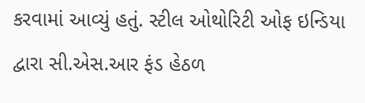કરવામાં આવ્યું હતું. સ્ટીલ ઓથોરિટી ઓફ ઇન્ડિયા દ્વારા સી.એસ.આર ફંડ હેઠળ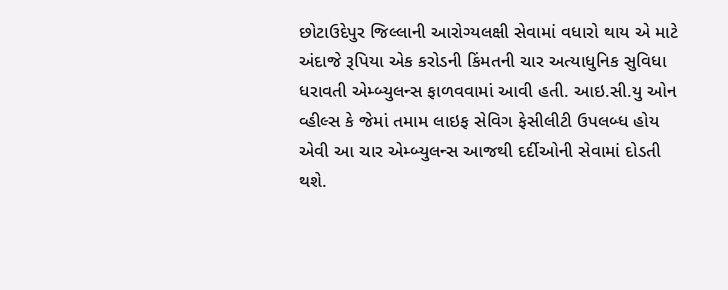છોટાઉદેપુર જિલ્લાની આરોગ્યલક્ષી સેવામાં વધારો થાય એ માટે અંદાજે રૂપિયા એક કરોડની કિંમતની ચાર અત્યાધુનિક સુવિધા ધરાવતી એમ્બ્યુલન્સ ફાળવવામાં આવી હતી. આઇ.સી.યુ ઓન વ્હીલ્સ કે જેમાં તમામ લાઇફ સેવિગ ફેસીલીટી ઉપલબ્ધ હોય એવી આ ચાર એમ્બ્યુલન્સ આજથી દર્દીઓની સેવામાં દોડતી થશે.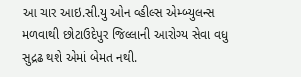આ ચાર આઇ.સી.યુ ઓન વ્હીલ્સ એમ્બ્યુલન્સ મળવાથી છોટાઉદેપુર જિલ્લાની આરોગ્ય સેવા વધુ સુદ્રઢ થશે એમાં બેમત નથી.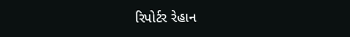રિપોર્ટર રેહાન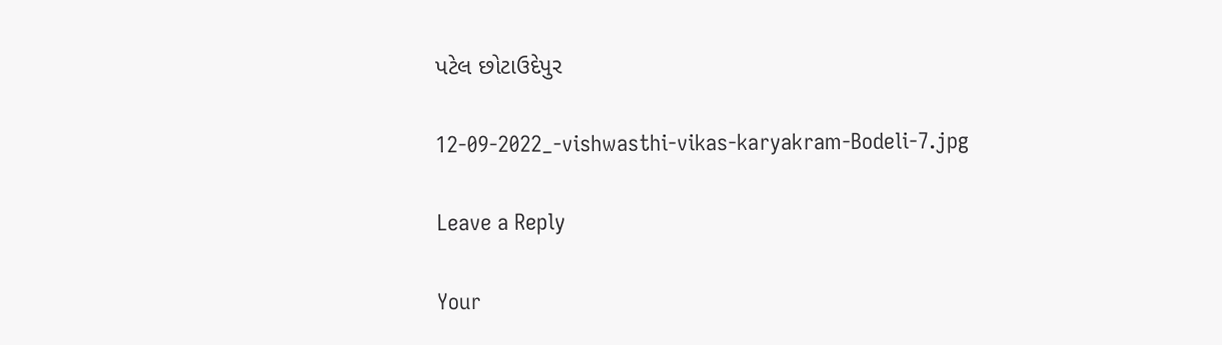પટેલ છોટાઉદેપુર

12-09-2022_-vishwasthi-vikas-karyakram-Bodeli-7.jpg

Leave a Reply

Your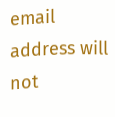email address will not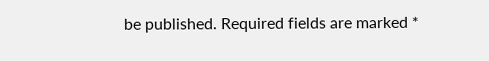be published. Required fields are marked *